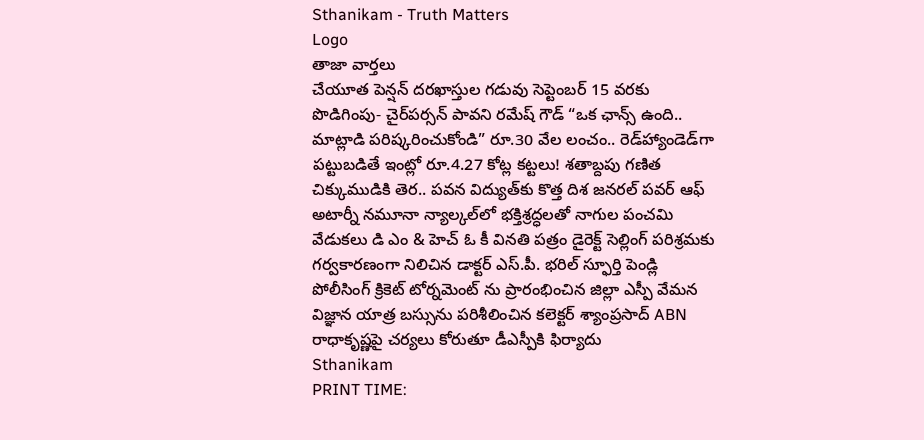Sthanikam - Truth Matters
Logo
తాజా వార్తలు
చేయూత పెన్షన్ దరఖాస్తుల గడువు సెప్టెంబర్ 15 వరకు పొడిగింపు- చైర్‌పర్సన్ పావని రమేష్ గౌడ్ “ఒక ఛాన్స్‌ ఉంది.. మాట్లాడి పరిష్కరించుకోండి” రూ.30 వేల లంచం.. రెడ్‌హ్యాండెడ్‌గా పట్టుబడితే ఇంట్లో రూ.4.27 కోట్ల కట్టలు! శతాబ్దపు గణిత చిక్కుముడికి తెర.. పవన విద్యుత్‌కు కొత్త దిశ జనరల్ పవర్ ఆఫ్ అటార్నీ నమూనా న్యాల్కల్‌లో భక్తిశ్రద్ధలతో నాగుల పంచమి వేడుకలు డి ఎం & హెచ్ ఓ కీ వినతి పత్రం డైరెక్ట్ సెల్లింగ్ పరిశ్రమకు గర్వకారణంగా నిలిచిన డాక్టర్ ఎస్.పీ. భరిల్ స్ఫూర్తి పెండ్లి పోలీసింగ్ క్రికెట్ టోర్నమెంట్ ను ప్రారంభించిన జిల్లా ఎస్పీ వేమన విజ్ఞాన యాత్ర బస్సును పరిశీలించిన కలెక్టర్ శ్యాంప్రసాద్ ABN రాధాకృష్ణపై చర్యలు కోరుతూ డీఎస్పీకి ఫిర్యాదు
Sthanikam
PRINT TIME: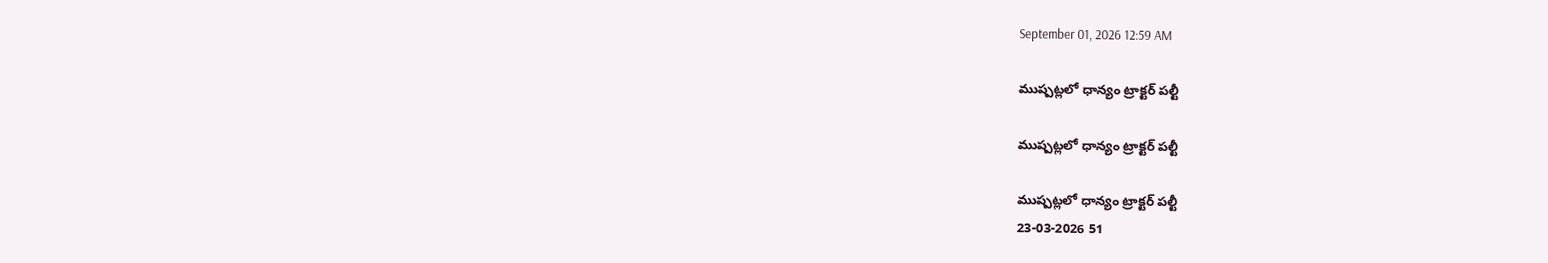September 01, 2026 12:59 AM

ముష్పట్లలో ధాన్యం ట్రాక్టర్ పల్టీ

ముష్పట్లలో ధాన్యం ట్రాక్టర్ పల్టీ

ముష్పట్లలో ధాన్యం ట్రాక్టర్ పల్టీ
23-03-2026 51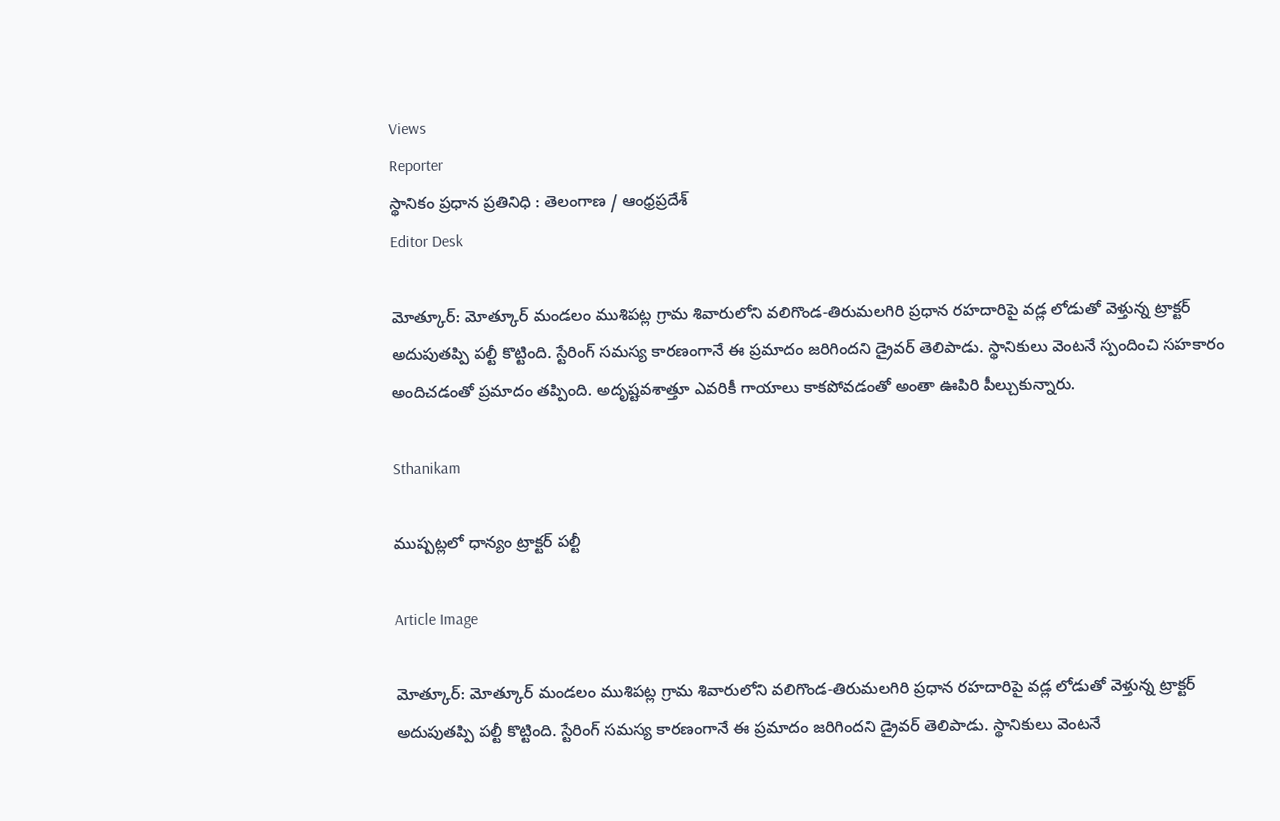Views
Reporter
స్థానికం ప్రధాన ప్రతినిధి : తెలంగాణ / ఆంధ్రప్రదేశ్
Editor Desk

మోత్కూర్: మోత్కూర్ మండలం ముశిపట్ల గ్రామ శివారులోని వలిగొండ-తిరుమలగిరి ప్రధాన రహదారిపై వడ్ల లోడుతో వెళ్తున్న ట్రాక్టర్ అదుపుతప్పి పల్టీ కొట్టింది. స్టేరింగ్ సమస్య కారణంగానే ఈ ప్రమాదం జరిగిందని డ్రైవర్ తెలిపాడు. స్థానికులు వెంటనే స్పందించి సహకారం అందిచడంతో ప్రమాదం తప్పింది. అదృష్టవశాత్తూ ఎవరికీ గాయాలు కాకపోవడంతో అంతా ఊపిరి పీల్చుకున్నారు.

Sthanikam

ముష్పట్లలో ధాన్యం ట్రాక్టర్ పల్టీ

Article Image

మోత్కూర్: మోత్కూర్ మండలం ముశిపట్ల గ్రామ శివారులోని వలిగొండ-తిరుమలగిరి ప్రధాన రహదారిపై వడ్ల లోడుతో వెళ్తున్న ట్రాక్టర్ అదుపుతప్పి పల్టీ కొట్టింది. స్టేరింగ్ సమస్య కారణంగానే ఈ ప్రమాదం జరిగిందని డ్రైవర్ తెలిపాడు. స్థానికులు వెంటనే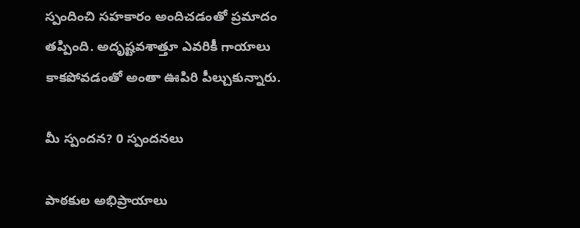స్పందించి సహకారం అందిచడంతో ప్రమాదం తప్పింది. అదృష్టవశాత్తూ ఎవరికీ గాయాలు కాకపోవడంతో అంతా ఊపిరి పీల్చుకున్నారు.

మీ స్పందన? 0 స్పందనలు

పాఠకుల అభిప్రాయాలు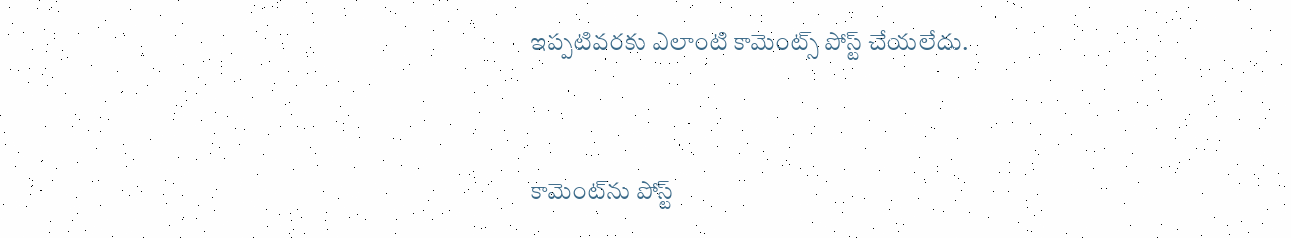ఇప్పటివరకు ఎలాంటి కామెంట్స్ పోస్ట్ చేయలేదు.


కామెంట్‌ను పోస్ట్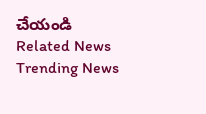చేయండి
Related News
Trending News